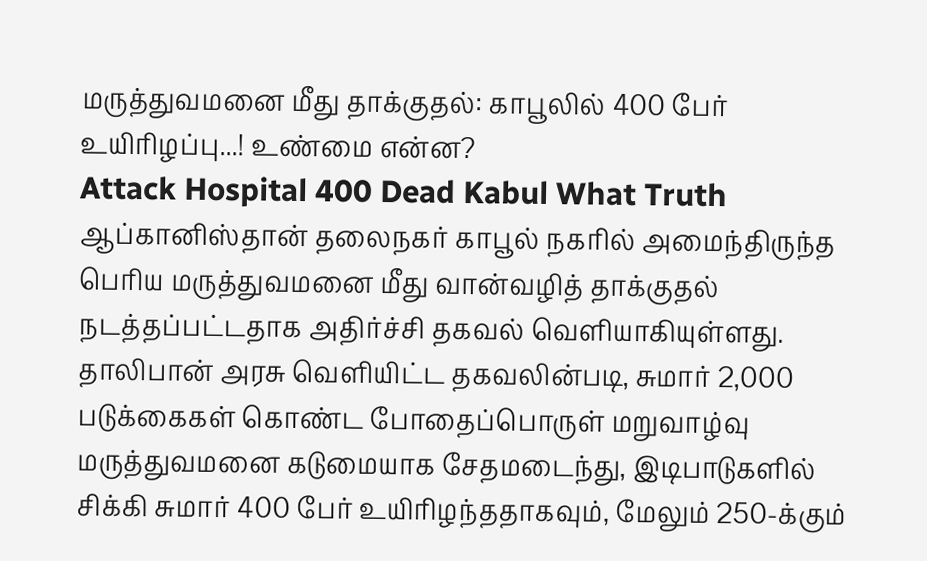மருத்துவமனை மீது தாக்குதல்: காபூலில் 400 பேர் உயிரிழப்பு...! உண்மை என்ன?
Attack Hospital 400 Dead Kabul What Truth
ஆப்கானிஸ்தான் தலைநகர் காபூல் நகரில் அமைந்திருந்த பெரிய மருத்துவமனை மீது வான்வழித் தாக்குதல் நடத்தப்பட்டதாக அதிர்ச்சி தகவல் வெளியாகியுள்ளது.
தாலிபான் அரசு வெளியிட்ட தகவலின்படி, சுமார் 2,000 படுக்கைகள் கொண்ட போதைப்பொருள் மறுவாழ்வு மருத்துவமனை கடுமையாக சேதமடைந்து, இடிபாடுகளில் சிக்கி சுமார் 400 பேர் உயிரிழந்ததாகவும், மேலும் 250-க்கும்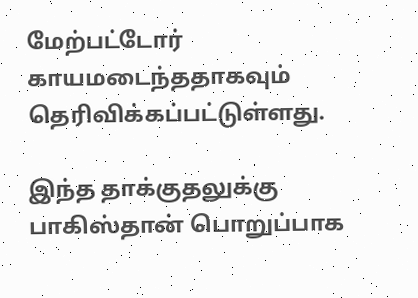மேற்பட்டோர் காயமடைந்ததாகவும் தெரிவிக்கப்பட்டுள்ளது.

இந்த தாக்குதலுக்கு பாகிஸ்தான் பொறுப்பாக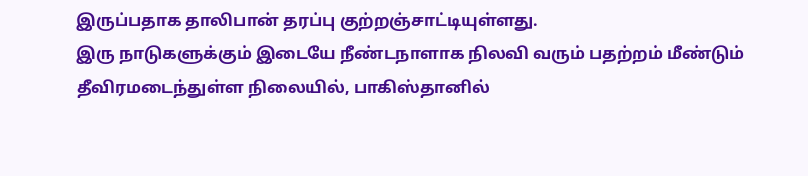இருப்பதாக தாலிபான் தரப்பு குற்றஞ்சாட்டியுள்ளது.
இரு நாடுகளுக்கும் இடையே நீண்டநாளாக நிலவி வரும் பதற்றம் மீண்டும் தீவிரமடைந்துள்ள நிலையில், பாகிஸ்தானில்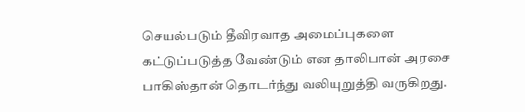செயல்படும் தீவிரவாத அமைப்புகளை கட்டுப்படுத்த வேண்டும் என தாலிபான் அரசை பாகிஸ்தான் தொடர்ந்து வலியுறுத்தி வருகிறது.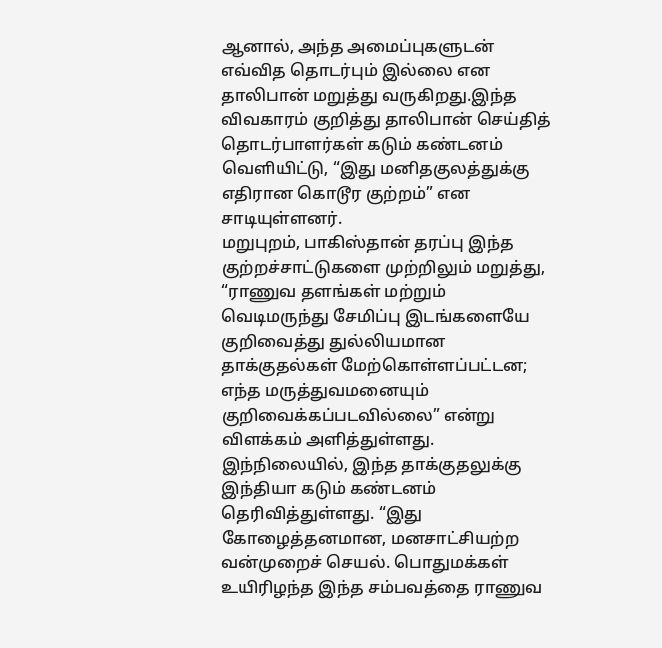ஆனால், அந்த அமைப்புகளுடன் எவ்வித தொடர்பும் இல்லை என தாலிபான் மறுத்து வருகிறது.இந்த விவகாரம் குறித்து தாலிபான் செய்தித் தொடர்பாளர்கள் கடும் கண்டனம் வெளியிட்டு, “இது மனிதகுலத்துக்கு எதிரான கொடூர குற்றம்” என சாடியுள்ளனர்.
மறுபுறம், பாகிஸ்தான் தரப்பு இந்த குற்றச்சாட்டுகளை முற்றிலும் மறுத்து, “ராணுவ தளங்கள் மற்றும் வெடிமருந்து சேமிப்பு இடங்களையே குறிவைத்து துல்லியமான தாக்குதல்கள் மேற்கொள்ளப்பட்டன; எந்த மருத்துவமனையும் குறிவைக்கப்படவில்லை” என்று விளக்கம் அளித்துள்ளது.
இந்நிலையில், இந்த தாக்குதலுக்கு இந்தியா கடும் கண்டனம் தெரிவித்துள்ளது. “இது கோழைத்தனமான, மனசாட்சியற்ற வன்முறைச் செயல். பொதுமக்கள் உயிரிழந்த இந்த சம்பவத்தை ராணுவ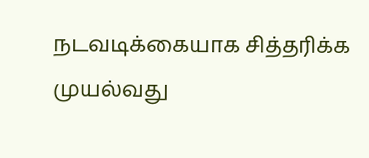நடவடிக்கையாக சித்தரிக்க முயல்வது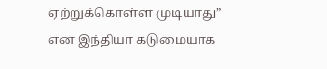ஏற்றுக்கொள்ள முடியாது” என இந்தியா கடுமையாக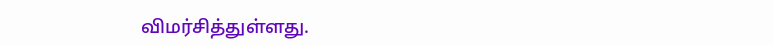விமர்சித்துள்ளது.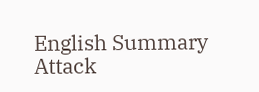English Summary
Attack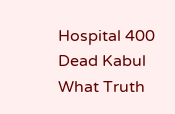Hospital 400 Dead Kabul What Truth